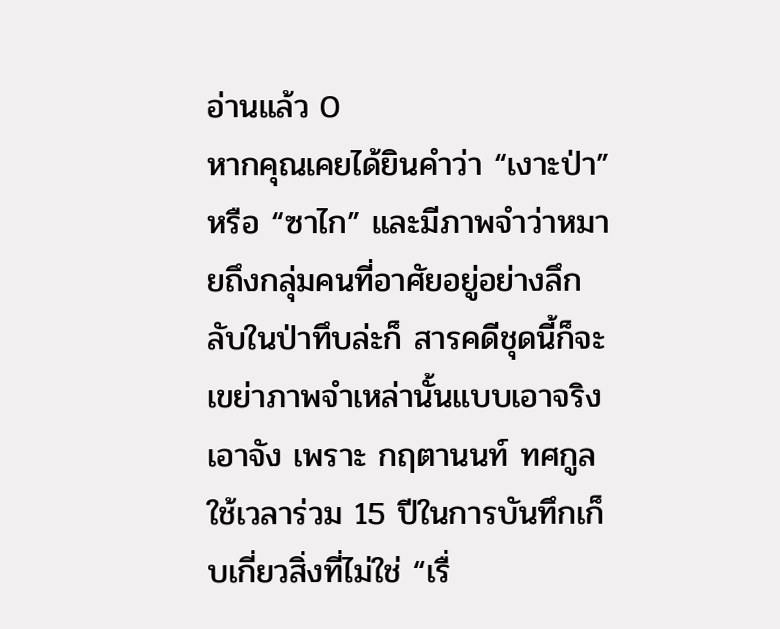อ่านแล้ว 0
หากคุณเคยได้ยินคำว่า “เงาะป่า” หรือ “ซาไก” และมีภาพจำว่าหมายถึงกลุ่มคนที่อาศัยอยู่อย่างลึกลับในป่าทึบล่ะก็ สารคดีชุดนี้ก็จะเขย่าภาพจำเหล่านั้นแบบเอาจริงเอาจัง เพราะ กฤตานนท์ ทศกูล ใช้เวลาร่วม 15 ปีในการบันทึกเก็บเกี่ยวสิ่งที่ไม่ใช่ “เรื่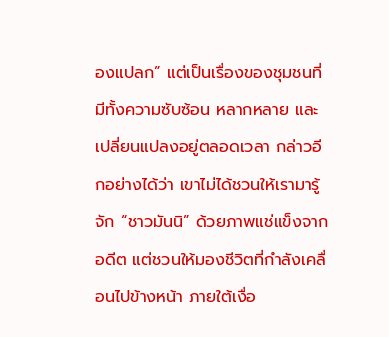องแปลก” แต่เป็นเรื่องของชุมชนที่มีทั้งความซับซ้อน หลากหลาย และเปลี่ยนแปลงอยู่ตลอดเวลา กล่าวอีกอย่างได้ว่า เขาไม่ได้ชวนให้เรามารู้จัก “ชาวมันนิ” ด้วยภาพแช่แข็งจากอดีต แต่ชวนให้มองชีวิตที่กำลังเคลื่อนไปข้างหน้า ภายใต้เงื่อ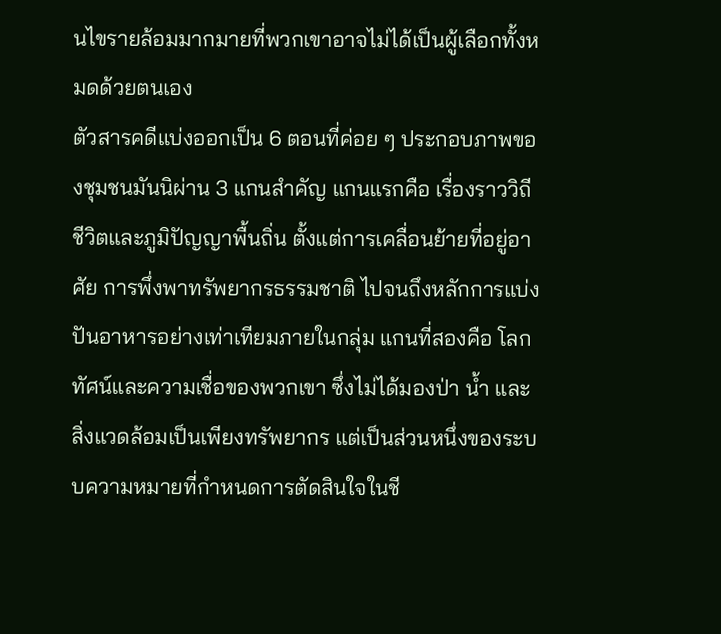นไขรายล้อมมากมายที่พวกเขาอาจไม่ได้เป็นผู้เลือกทั้งหมดด้วยตนเอง
ตัวสารคดีแบ่งออกเป็น 6 ตอนที่ค่อย ๆ ประกอบภาพของชุมชนมันนิผ่าน 3 แกนสำคัญ แกนแรกคือ เรื่องราววิถีชีวิตและภูมิปัญญาพื้นถิ่น ตั้งแต่การเคลื่อนย้ายที่อยู่อาศัย การพึ่งพาทรัพยากรธรรมชาติ ไปจนถึงหลักการแบ่งปันอาหารอย่างเท่าเทียมภายในกลุ่ม แกนที่สองคือ โลกทัศน์และความเชื่อของพวกเขา ซึ่งไม่ได้มองป่า น้ำ และสิ่งแวดล้อมเป็นเพียงทรัพยากร แต่เป็นส่วนหนึ่งของระบบความหมายที่กำหนดการตัดสินใจในชี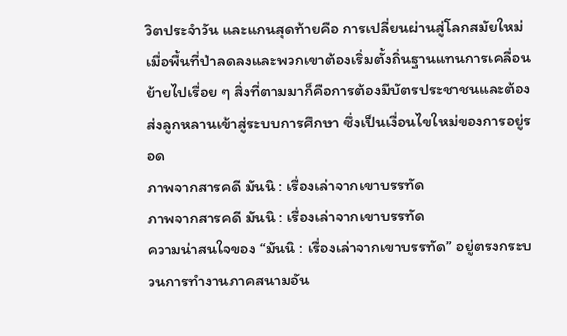วิตประจำวัน และแกนสุดท้ายคือ การเปลี่ยนผ่านสู่โลกสมัยใหม่ เมื่อพื้นที่ป่าลดลงและพวกเขาต้องเริ่มตั้งถิ่นฐานแทนการเคลื่อนย้ายไปเรื่อย ๆ สิ่งที่ตามมาก็คือการต้องมีบัตรประชาชนและต้องส่งลูกหลานเข้าสู่ระบบการศึกษา ซึ่งเป็นเงื่อนไขใหม่ของการอยู่รอด
ภาพจากสารคดี มันนิ : เรื่องเล่าจากเขาบรรทัด
ภาพจากสารคดี มันนิ : เรื่องเล่าจากเขาบรรทัด
ความน่าสนใจของ “มันนิ : เรื่องเล่าจากเขาบรรทัด” อยู่ตรงกระบวนการทำงานภาคสนามอัน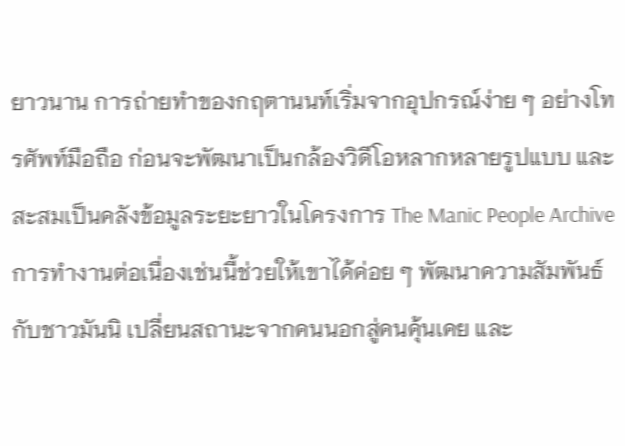ยาวนาน การถ่ายทำของกฤตานนท์เริ่มจากอุปกรณ์ง่าย ๆ อย่างโทรศัพท์มือถือ ก่อนจะพัฒนาเป็นกล้องวิดีโอหลากหลายรูปแบบ และสะสมเป็นคลังข้อมูลระยะยาวในโครงการ The Manic People Archive การทำงานต่อเนื่องเช่นนี้ช่วยให้เขาได้ค่อย ๆ พัฒนาความสัมพันธ์กับชาวมันนิ เปลี่ยนสถานะจากคนนอกสู่คนคุ้นเคย และ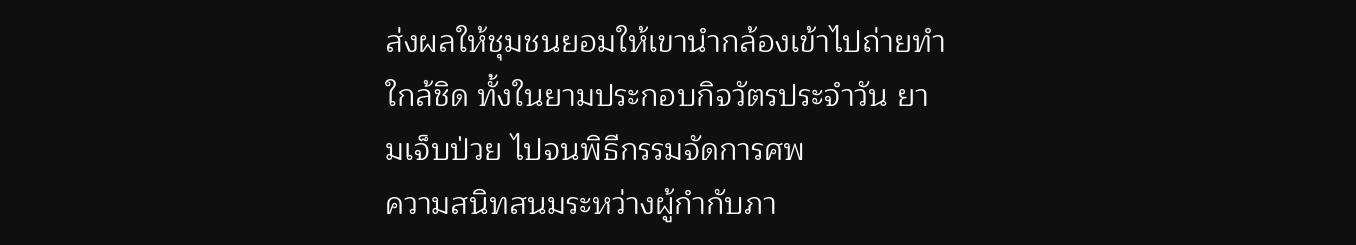ส่งผลให้ชุมชนยอมให้เขานำกล้องเข้าไปถ่ายทำใกล้ชิด ทั้งในยามประกอบกิจวัตรประจำวัน ยามเจ็บป่วย ไปจนพิธีกรรมจัดการศพ
ความสนิทสนมระหว่างผู้กำกับภา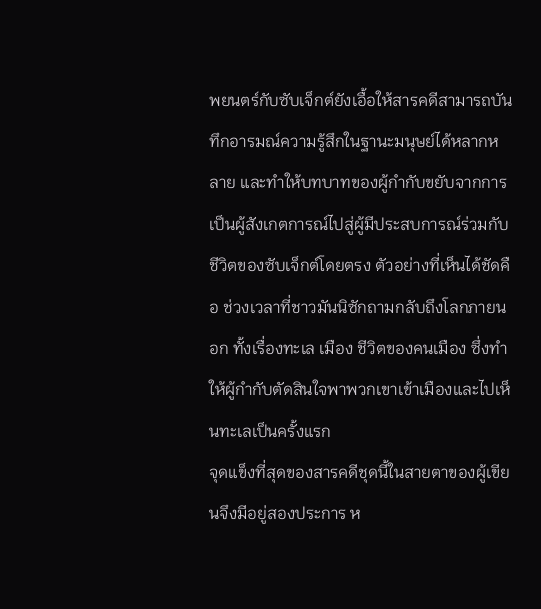พยนตร์กับซับเจ็กต์ยังเอื้อให้สารคดีสามารถบันทึกอารมณ์ความรู้สึกในฐานะมนุษย์ได้หลากหลาย และทำให้บทบาทของผู้กำกับขยับจากการเป็นผู้สังเกตการณ์ไปสู่ผู้มีประสบการณ์ร่วมกับชีวิตของซับเจ็กต์โดยตรง ตัวอย่างที่เห็นได้ชัดคือ ช่วงเวลาที่ชาวมันนิซักถามกลับถึงโลกภายนอก ทั้งเรื่องทะเล เมือง ชีวิตของคนเมือง ซึ่งทำให้ผู้กำกับตัดสินใจพาพวกเขาเข้าเมืองและไปเห็นทะเลเป็นครั้งแรก
จุดแข็งที่สุดของสารคดีชุดนี้ในสายตาของผู้เขียนจึงมีอยู่สองประการ ห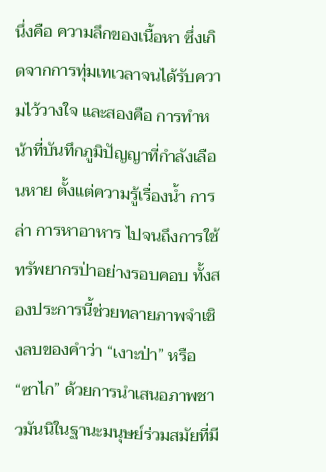นึ่งคือ ความลึกของเนื้อหา ซึ่งเกิดจากการทุ่มเทเวลาจนได้รับความไว้วางใจ และสองคือ การทำหน้าที่บันทึกภูมิปัญญาที่กำลังเลือนหาย ตั้งแต่ความรู้เรื่องน้ำ การล่า การหาอาหาร ไปจนถึงการใช้ทรัพยากรป่าอย่างรอบคอบ ทั้งสองประการนี้ช่วยทลายภาพจำเชิงลบของคำว่า “เงาะป่า” หรือ “ซาไก” ด้วยการนำเสนอภาพชาวมันนิในฐานะมนุษย์ร่วมสมัยที่มี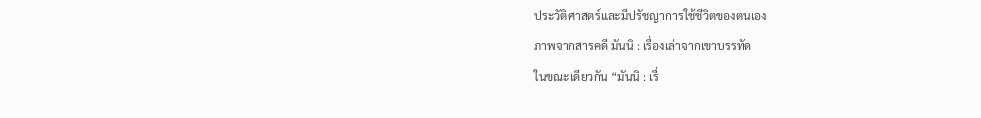ประวัติศาสตร์และมีปรัชญาการใช้ชีวิตของตนเอง
ภาพจากสารคดี มันนิ : เรื่องเล่าจากเขาบรรทัด
ในขณะเดียวกัน “มันนิ : เรื่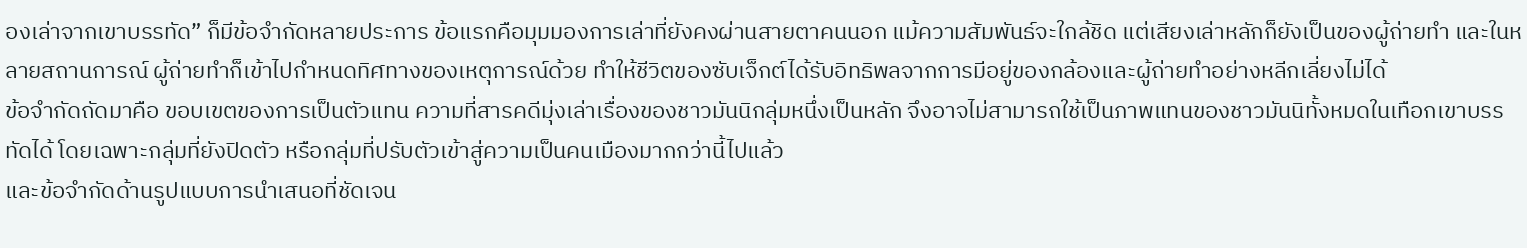องเล่าจากเขาบรรทัด” ก็มีข้อจำกัดหลายประการ ข้อแรกคือมุมมองการเล่าที่ยังคงผ่านสายตาคนนอก แม้ความสัมพันธ์จะใกล้ชิด แต่เสียงเล่าหลักก็ยังเป็นของผู้ถ่ายทำ และในหลายสถานการณ์ ผู้ถ่ายทำก็เข้าไปกำหนดทิศทางของเหตุการณ์ด้วย ทำให้ชีวิตของซับเจ็กต์ได้รับอิทธิพลจากการมีอยู่ของกล้องและผู้ถ่ายทำอย่างหลีกเลี่ยงไม่ได้
ข้อจำกัดถัดมาคือ ขอบเขตของการเป็นตัวแทน ความที่สารคดีมุ่งเล่าเรื่องของชาวมันนิกลุ่มหนึ่งเป็นหลัก จึงอาจไม่สามารถใช้เป็นภาพแทนของชาวมันนิทั้งหมดในเทือกเขาบรรทัดได้ โดยเฉพาะกลุ่มที่ยังปิดตัว หรือกลุ่มที่ปรับตัวเข้าสู่ความเป็นคนเมืองมากกว่านี้ไปแล้ว
และข้อจำกัดด้านรูปแบบการนำเสนอที่ชัดเจน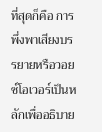ที่สุดก็คือ การพึ่งพาเสียงบรรยายหรือวอยซ์โอเวอร์เป็นหลักเพื่ออธิบาย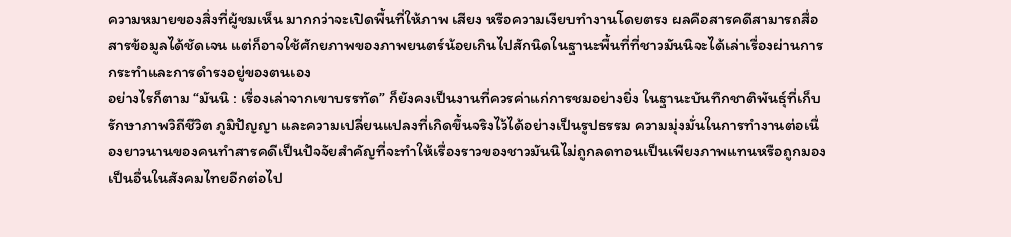ความหมายของสิ่งที่ผู้ชมเห็น มากกว่าจะเปิดพื้นที่ให้ภาพ เสียง หรือความเงียบทำงานโดยตรง ผลคือสารคดีสามารถสื่อสารข้อมูลได้ชัดเจน แต่ก็อาจใช้ศักยภาพของภาพยนตร์น้อยเกินไปสักนิดในฐานะพื้นที่ที่ชาวมันนิจะได้เล่าเรื่องผ่านการกระทำและการดำรงอยู่ของตนเอง
อย่างไรก็ตาม “มันนิ : เรื่องเล่าจากเขาบรรทัด” ก็ยังคงเป็นงานที่ควรค่าแก่การชมอย่างยิ่ง ในฐานะบันทึกชาติพันธุ์ที่เก็บรักษาภาพวิถีชีวิต ภูมิปัญญา และความเปลี่ยนแปลงที่เกิดขึ้นจริงไว้ได้อย่างเป็นรูปธรรม ความมุ่งมั่นในการทำงานต่อเนื่องยาวนานของคนทำสารคดีเป็นปัจจัยสำคัญที่จะทำให้เรื่องราวของชาวมันนิไม่ถูกลดทอนเป็นเพียงภาพแทนหรือถูกมองเป็นอื่นในสังคมไทยอีกต่อไป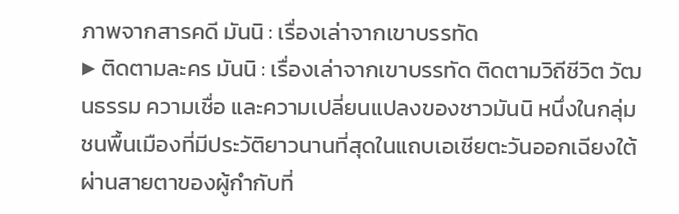ภาพจากสารคดี มันนิ : เรื่องเล่าจากเขาบรรทัด
▶ ติดตามละคร มันนิ : เรื่องเล่าจากเขาบรรทัด ติดตามวิถีชีวิต วัฒนธรรม ความเชื่อ และความเปลี่ยนแปลงของชาวมันนิ หนึ่งในกลุ่มชนพื้นเมืองที่มีประวัติยาวนานที่สุดในแถบเอเชียตะวันออกเฉียงใต้ ผ่านสายตาของผู้กำกับที่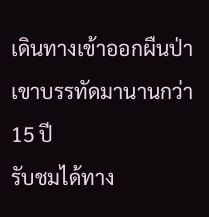เดินทางเข้าออกผืนป่าเขาบรรทัดมานานกว่า 15 ปี
รับชมได้ทาง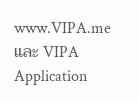www.VIPA.me และ VIPA Application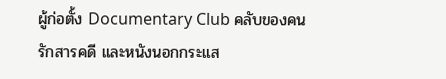ผู้ก่อตั้ง Documentary Club คลับของคนรักสารคดี และหนังนอกกระแส